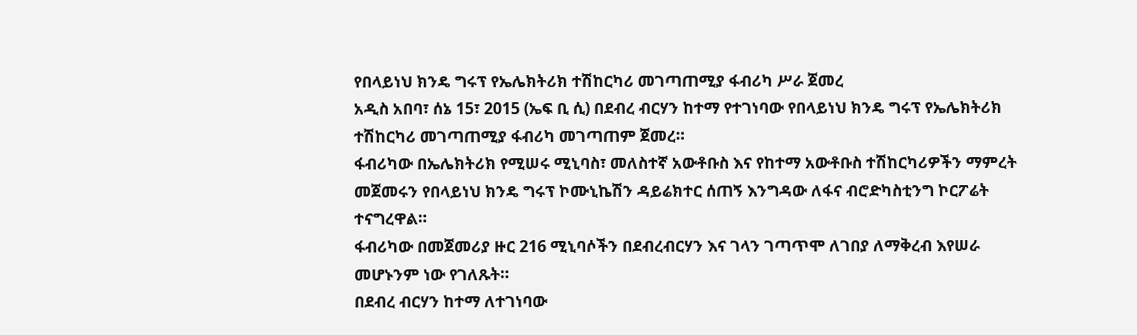የበላይነህ ክንዴ ግሩፕ የኤሌክትሪክ ተሽከርካሪ መገጣጠሚያ ፋብሪካ ሥራ ጀመረ
አዲስ አበባ፣ ሰኔ 15፣ 2015 (ኤፍ ቢ ሲ) በደብረ ብርሃን ከተማ የተገነባው የበላይነህ ክንዴ ግሩፕ የኤሌክትሪክ ተሽከርካሪ መገጣጠሚያ ፋብሪካ መገጣጠም ጀመረ።
ፋብሪካው በኤሌክትሪክ የሚሠሩ ሚኒባስ፣ መለስተኛ አውቶቡስ እና የከተማ አውቶቡስ ተሽከርካሪዎችን ማምረት መጀመሩን የበላይነህ ክንዴ ግሩፕ ኮሙኒኬሽን ዳይሬክተር ሰጠኝ እንግዳው ለፋና ብሮድካስቲንግ ኮርፖሬት ተናግረዋል።
ፋብሪካው በመጀመሪያ ዙር 216 ሚኒባሶችን በደብረብርሃን እና ገላን ገጣጥሞ ለገበያ ለማቅረብ እየሠራ መሆኑንም ነው የገለጹት።
በደብረ ብርሃን ከተማ ለተገነባው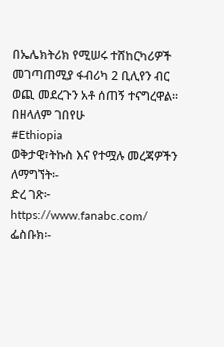በኤሌክትሪክ የሚሠሩ ተሸከርካሪዎች መገጣጠሚያ ፋብሪካ 2 ቢሊየን ብር ወጪ መደረጉን አቶ ሰጠኝ ተናግረዋል፡፡
በዘላለም ገበየሁ
#Ethiopia
ወቅታዊ፣ትኩስ እና የተሟሉ መረጃዎችን ለማግኘት፡-
ድረ ገጽ፦ https://www.fanabc.com/
ፌስቡክ፡-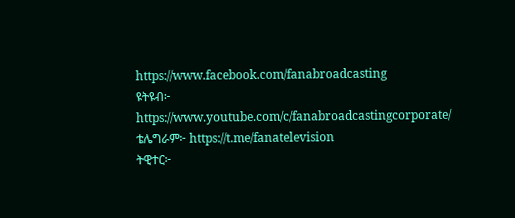https://www.facebook.com/fanabroadcasting
ዩትዩብ፦ https://www.youtube.com/c/fanabroadcastingcorporate/
ቴሌግራም፦ https://t.me/fanatelevision
ትዊተር፦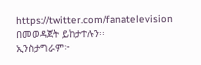https://twitter.com/fanatelevision በመወዳጀት ይከታተሉን፡፡
ኢንስታግራም፦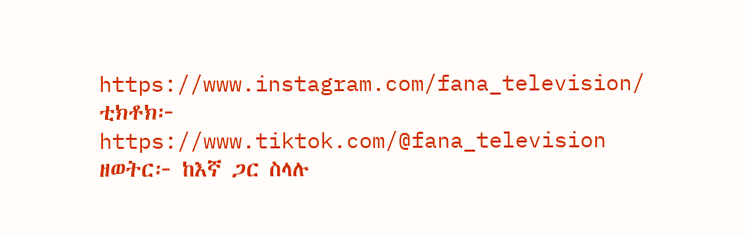https://www.instagram.com/fana_television/
ቲክቶክ፦ https://www.tiktok.com/@fana_television
ዘወትር፦ ከእኛ ጋር ስላሉ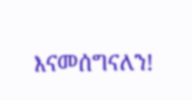እናመሰግናለን!